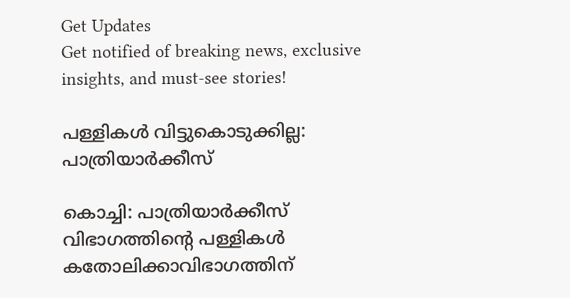Get Updates
Get notified of breaking news, exclusive insights, and must-see stories!

പള്ളികള്‍ വിട്ടുകൊടുക്കില്ല: പാത്രിയാര്‍ക്കീസ്

കൊച്ചി: പാത്രിയാര്‍ക്കീസ് വിഭാഗത്തിന്റെ പള്ളികള്‍ കതോലിക്കാവിഭാഗത്തിന്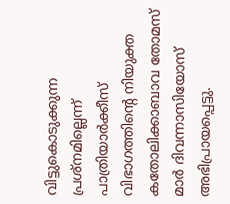വിട്ടുകൊടുക്കുന്ന പ്രശ്നമില്ലെന്ന് പാത്രിയാര്‍ക്കീസ് വിഭാഗത്തിന്റെ നിയുക്ത കതോലിക്കാബാവ തോമസ് മാര്‍ ദിവന്നാസിയോസ് അഭിപ്രായപ്പെട്ടു.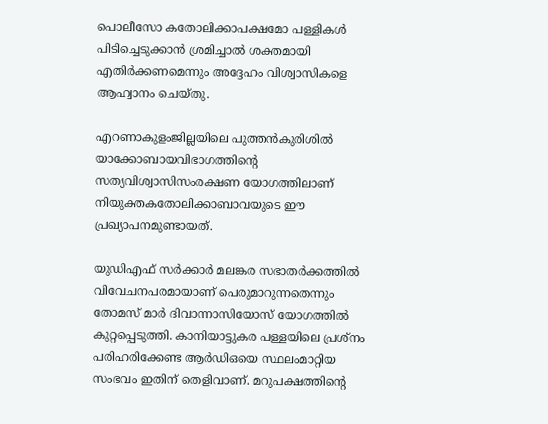പൊലീസോ കതോലിക്കാപക്ഷമോ പള്ളികള്‍ പിടിച്ചെടുക്കാന്‍ ശ്രമിച്ചാല്‍ ശക്തമായി എതിര്‍ക്കണമെന്നും അദ്ദേഹം വിശ്വാസികളെ ആഹ്വാനം ചെയ്തു.

എറണാകുളംജില്ലയിലെ പുത്തന്‍കുരിശില്‍ യാക്കോബായവിഭാഗത്തിന്റെ സത്യവിശ്വാസിസംരക്ഷണ യോഗത്തിലാണ് നിയുക്തകതോലിക്കാബാവയുടെ ഈ പ്രഖ്യാപനമുണ്ടായത്.

യുഡിഎഫ് സര്‍ക്കാര്‍ മലങ്കര സഭാതര്‍ക്കത്തില്‍ വിവേചനപരമായാണ് പെരുമാറുന്നതെന്നും തോമസ് മാര്‍ ദിവാന്നാസിയോസ് യോഗത്തില്‍ കുറ്റപ്പെടുത്തി. കാനിയാട്ടുകര പള്ളയിലെ പ്രശ്നം പരിഹരിക്കേണ്ട ആര്‍ഡിഒയെ സ്ഥലംമാറ്റിയ സംഭവം ഇതിന് തെളിവാണ്. മറുപക്ഷത്തിന്റെ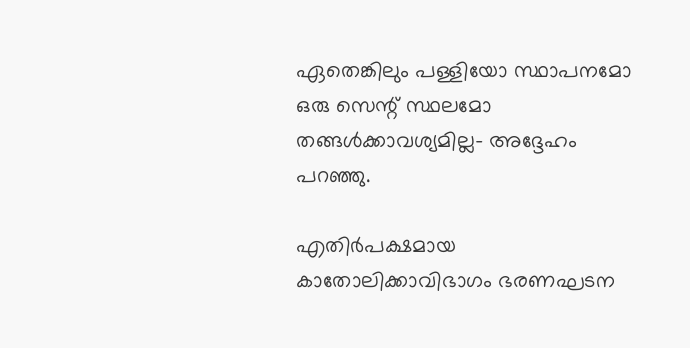ഏതെങ്കിലും പള്ളിയോ സ്ഥാപനമോ ഒരു സെന്റ് സ്ഥലമോ തങ്ങള്‍ക്കാവശ്യമില്ല- അദ്ദേഹം പറഞ്ഞു.

എതിര്‍പക്ഷമായ കാതോലിക്കാവിഭാഗം ഭരണഘടന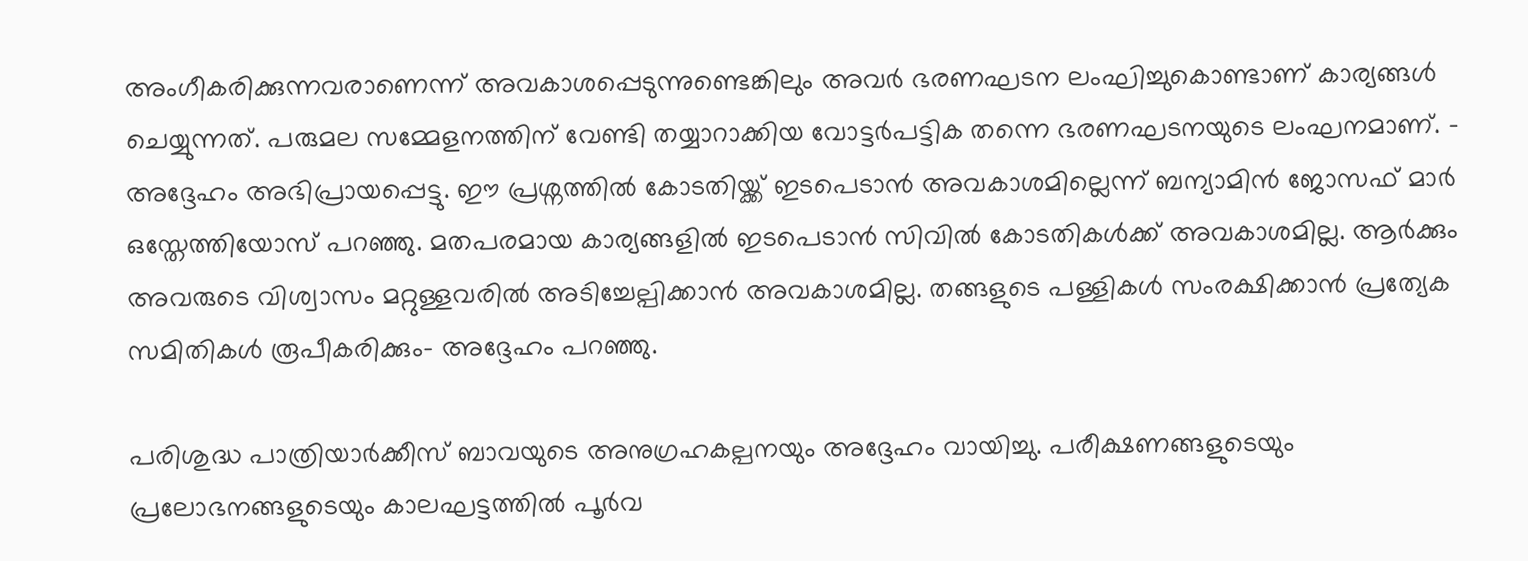അംഗീകരിക്കുന്നവരാണെന്ന് അവകാശപ്പെടുന്നുണ്ടെങ്കിലും അവര്‍ ഭരണഘടന ലംഘിച്ചുകൊണ്ടാണ് കാര്യങ്ങള്‍ ചെയ്യുന്നത്. പരുമല സമ്മേളനത്തിന് വേണ്ടി തയ്യാറാക്കിയ വോട്ടര്‍പട്ടിക തന്നെ ഭരണഘടനയുടെ ലംഘനമാണ്. - അദ്ദേഹം അഭിപ്രായപ്പെട്ടു. ഈ പ്രശ്നത്തില്‍ കോടതിയ്ക്ക് ഇടപെടാന്‍ അവകാശമില്ലെന്ന് ബന്യാമിന്‍ ജോസഫ് മാര്‍ ഒസ്തേത്തിയോസ് പറഞ്ഞു. മതപരമായ കാര്യങ്ങളില്‍ ഇടപെടാന്‍ സിവില്‍ കോടതികള്‍ക്ക് അവകാശമില്ല. ആര്‍ക്കും അവരുടെ വിശ്വാസം മറ്റുള്ളവരില്‍ അടിച്ചേല്പിക്കാന്‍ അവകാശമില്ല. തങ്ങളുടെ പള്ളികള്‍ സംരക്ഷിക്കാന്‍ പ്രത്യേക സമിതികള്‍ രൂപീകരിക്കും- അദ്ദേഹം പറഞ്ഞു.

പരിശുദ്ധ പാത്രിയാര്‍ക്കീസ് ബാവയുടെ അനുഗ്രഹകല്പനയും അദ്ദേഹം വായിച്ചു. പരീക്ഷണങ്ങളുടെയും പ്രലോഭനങ്ങളുടെയും കാലഘട്ടത്തില്‍ പൂര്‍വ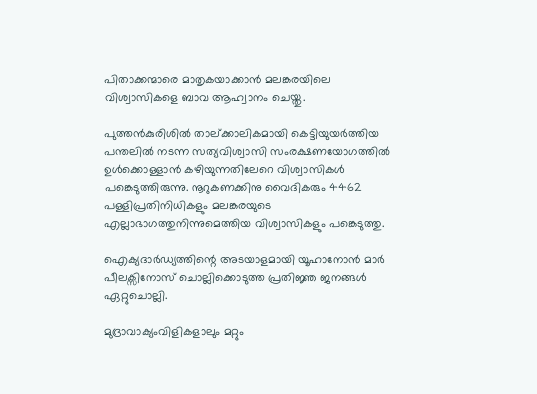പിതാക്കന്മാരെ മാതൃകയാക്കാന്‍ മലങ്കരയിലെ വിശ്വാസികളെ ബാവ ആഹ്വാനം ചെയ്തു.

പുത്തന്‍കുരിശില്‍ താല്ക്കാലികമായി കെട്ടിയുയര്‍ത്തിയ പന്തലില്‍ നടന്ന സത്യവിശ്വാസി സംരക്ഷണയോഗത്തില്‍ ഉള്‍ക്കൊള്ളാന്‍ കഴിയുന്നതിലേറെ വിശ്വാസികള്‍ പങ്കെടുത്തിരുന്നു. നൂറുകണക്കിനു വൈദികരും 4462 പള്ളിപ്രതിനിധികളും മലങ്കരയുടെ എല്ലാഭാഗത്തുനിന്നുമെത്തിയ വിശ്വാസികളും പങ്കെടുത്തു.

ഐക്യദാര്‍ഡ്യത്തിന്റെ അടയാളമായി യൂഹാനോന്‍ മാര്‍ പീലക്സിനോസ് ചൊല്ലിക്കൊടുത്ത പ്രതിജ്ഞ ജനങ്ങള്‍ ഏറ്റുചൊല്ലി.

മുദ്രാവാക്യംവിളികളാലും മറ്റും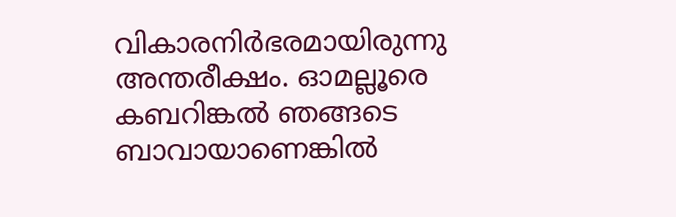വികാരനിര്‍ഭരമായിരുന്നു അന്തരീക്ഷം. ഓമല്ലൂരെ കബറിങ്കല്‍ ഞങ്ങടെ ബാവായാണെങ്കില്‍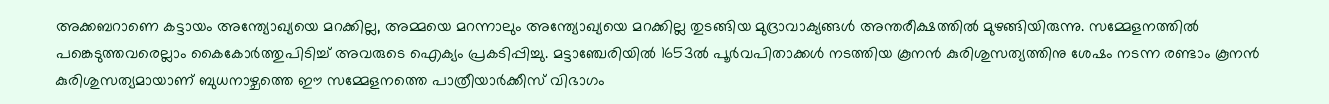അക്കബറാണെ കട്ടായം അന്ത്യോഖ്യയെ മറക്കില്ല, അമ്മയെ മറന്നാലും അന്ത്യോഖ്യയെ മറക്കില്ല തുടങ്ങിയ മുദ്രാവാക്യങ്ങള്‍ അന്തരീക്ഷത്തില്‍ മുഴങ്ങിയിരുന്നു. സമ്മേളനത്തില്‍ പങ്കെടുത്തവരെല്ലാം കൈകോര്‍ത്തുപിടിച്ച് അവരുടെ ഐക്യം പ്രകടിപ്പിച്ചു. മട്ടാഞ്ചേരിയില്‍ 1653ല്‍ പൂര്‍വപിതാക്കള്‍ നടത്തിയ കൂനന്‍ കുരിശുസത്യത്തിനു ശേഷം നടന്ന രണ്ടാം കൂനന്‍ കുരിശുസത്യമായാണ് ബുധനാഴ്ചത്തെ ഈ സമ്മേളനത്തെ പാത്രീയാര്‍ക്കീസ് വിഭാഗം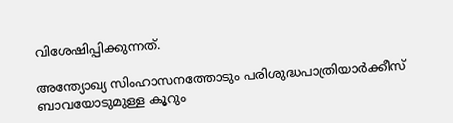വിശേഷിപ്പിക്കുന്നത്.

അന്ത്യോഖ്യ സിംഹാസനത്തോടും പരിശുദ്ധപാത്രിയാര്‍ക്കീസ് ബാവയോടുമുള്ള കൂറും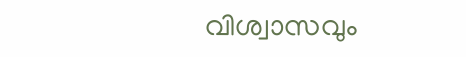വിശ്വാസവും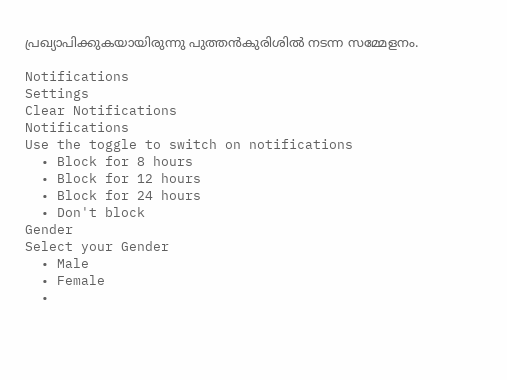പ്രഖ്യാപിക്കുകയായിരുന്നു പുത്തന്‍കുരിശില്‍ നടന്ന സമ്മേളനം.

Notifications
Settings
Clear Notifications
Notifications
Use the toggle to switch on notifications
  • Block for 8 hours
  • Block for 12 hours
  • Block for 24 hours
  • Don't block
Gender
Select your Gender
  • Male
  • Female
  •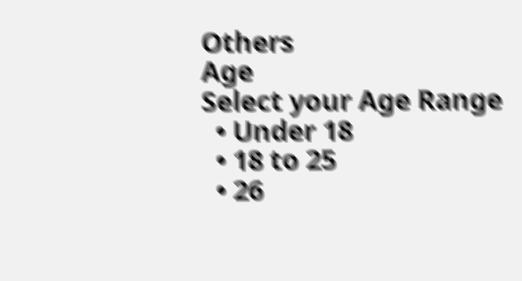Others
Age
Select your Age Range
  • Under 18
  • 18 to 25
  • 26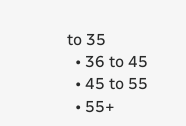to 35
  • 36 to 45
  • 45 to 55
  • 55+